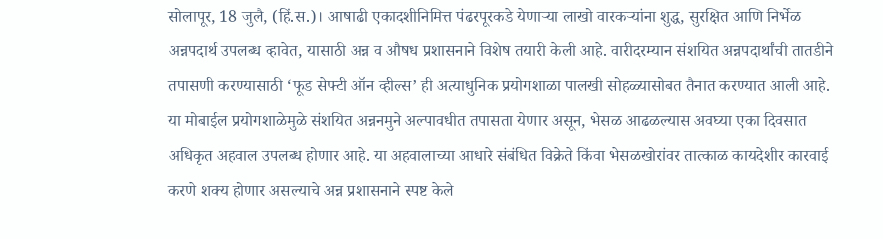सोलापूर, 18 जुलै, (हिं.स.)। आषाढी एकादशीनिमित्त पंढरपूरकडे येणाऱ्या लाखो वारकऱ्यांना शुद्ध, सुरक्षित आणि निर्भेळ अन्नपदार्थ उपलब्ध व्हावेत, यासाठी अन्न व औषध प्रशासनाने विशेष तयारी केली आहे. वारीदरम्यान संशयित अन्नपदार्थांची तातडीने तपासणी करण्यासाठी ‘फूड सेफ्टी ऑन व्हील्स’ ही अत्याधुनिक प्रयोगशाळा पालखी सोहळ्यासोबत तैनात करण्यात आली आहे.
या मोबाईल प्रयोगशाळेमुळे संशयित अन्ननमुने अल्पावधीत तपासता येणार असून, भेसळ आढळल्यास अवघ्या एका दिवसात अधिकृत अहवाल उपलब्ध होणार आहे. या अहवालाच्या आधारे संबंधित विक्रेते किंवा भेसळखोरांवर तात्काळ कायदेशीर कारवाई करणे शक्य होणार असल्याचे अन्न प्रशासनाने स्पष्ट केले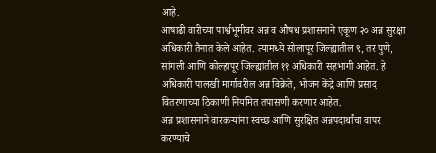आहे.
आषाढी वारीच्या पार्श्वभूमीवर अन्न व औषध प्रशासनाने एकूण २० अन्न सुरक्षा अधिकारी तैनात केले आहेत. त्यामध्ये सोलापूर जिल्ह्यातील ९, तर पुणे, सांगली आणि कोल्हापूर जिल्ह्यांतील ११ अधिकारी सहभागी आहेत. हे अधिकारी पालखी मार्गावरील अन्न विक्रेते, भोजन केंद्रे आणि प्रसाद वितरणाच्या ठिकाणी नियमित तपासणी करणार आहेत.
अन्न प्रशासनाने वारकऱ्यांना स्वच्छ आणि सुरक्षित अन्नपदार्थांचा वापर करण्याचे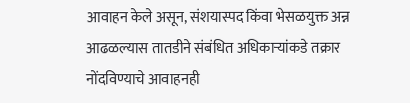आवाहन केले असून, संशयास्पद किंवा भेसळयुक्त अन्न आढळल्यास तातडीने संबंधित अधिकाऱ्यांकडे तक्रार नोंदविण्याचे आवाहनही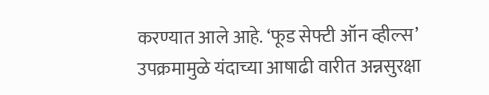करण्यात आले आहे. ‘फूड सेफ्टी ऑन व्हील्स’ उपक्रमामुळे यंदाच्या आषाढी वारीत अन्नसुरक्षा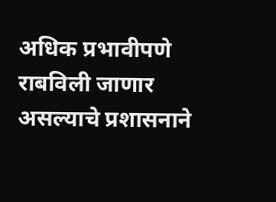अधिक प्रभावीपणे राबविली जाणार असल्याचे प्रशासनाने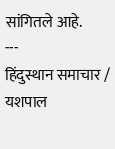सांगितले आहे.
---
हिंदुस्थान समाचार / यशपाल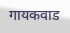गायकवाड